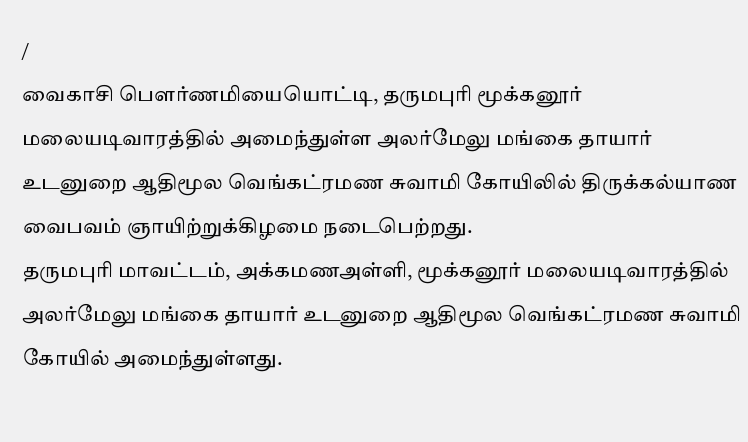/
வைகாசி பெளர்ணமியையொட்டி, தருமபுரி மூக்கனூர் மலையடிவாரத்தில் அமைந்துள்ள அலர்மேலு மங்கை தாயார் உடனுறை ஆதிமூல வெங்கட்ரமண சுவாமி கோயிலில் திருக்கல்யாண வைபவம் ஞாயிற்றுக்கிழமை நடைபெற்றது.
தருமபுரி மாவட்டம், அக்கமணஅள்ளி, மூக்கனூர் மலையடிவாரத்தில் அலர்மேலு மங்கை தாயார் உடனுறை ஆதிமூல வெங்கட்ரமண சுவாமி கோயில் அமைந்துள்ளது.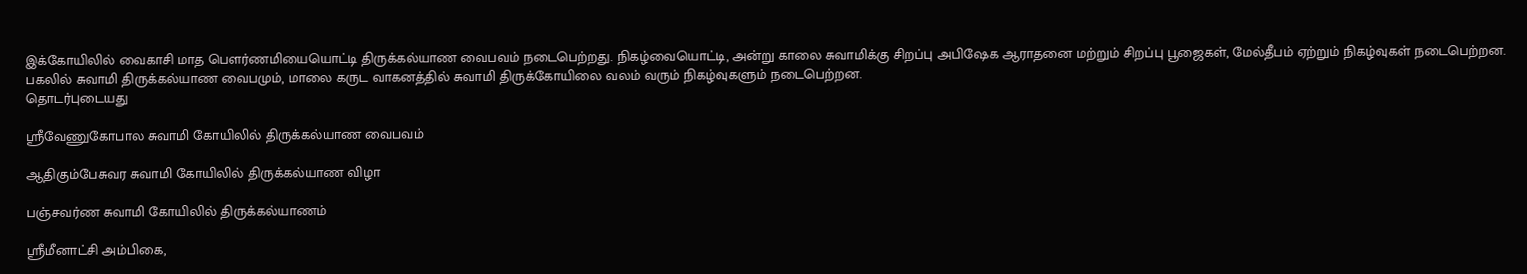இக்கோயிலில் வைகாசி மாத பெளர்ணமியையொட்டி திருக்கல்யாண வைபவம் நடைபெற்றது. நிகழ்வையொட்டி, அன்று காலை சுவாமிக்கு சிறப்பு அபிஷேக ஆராதனை மற்றும் சிறப்பு பூஜைகள், மேல்தீபம் ஏற்றும் நிகழ்வுகள் நடைபெற்றன. பகலில் சுவாமி திருக்கல்யாண வைபமும், மாலை கருட வாகனத்தில் சுவாமி திருக்கோயிலை வலம் வரும் நிகழ்வுகளும் நடைபெற்றன.
தொடர்புடையது

ஸ்ரீவேணுகோபால சுவாமி கோயிலில் திருக்கல்யாண வைபவம்

ஆதிகும்பேசுவர சுவாமி கோயிலில் திருக்கல்யாண விழா

பஞ்சவர்ண சுவாமி கோயிலில் திருக்கல்யாணம்

ஸ்ரீமீனாட்சி அம்பிகை,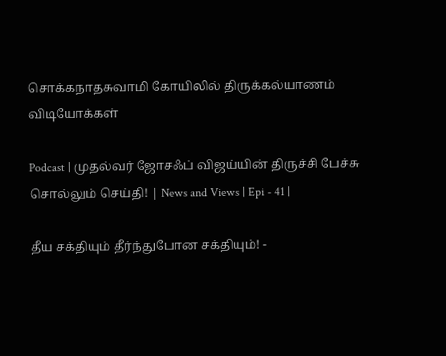சொக்கநாதசுவாமி கோயிலில் திருக்கல்யாணம்
விடியோக்கள்

Podcast | முதல்வர் ஜோசஃப் விஜய்யின் திருச்சி பேச்சு சொல்லும் செய்தி! | News and Views | Epi - 41 |

தீய சக்தியும் தீர்ந்துபோன சக்தியும்! -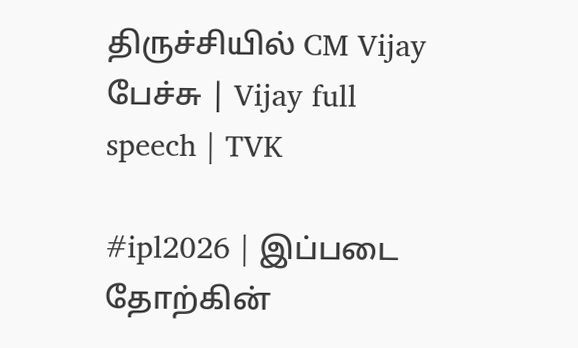திருச்சியில் CM Vijay பேச்சு | Vijay full speech | TVK

#ipl2026 | இப்படை தோற்கின்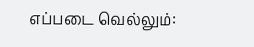எப்படை வெல்லும்: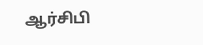ஆர்சிபி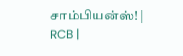சாம்பியன்ஸ்! | RCB |